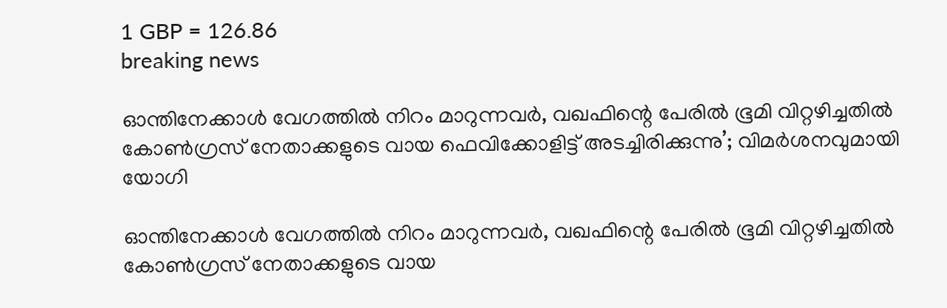1 GBP = 126.86
breaking news

ഓന്തിനേക്കാൾ വേഗത്തിൽ നിറം മാറുന്നവർ, വഖഫിന്റെ പേരിൽ ഭൂമി വിറ്റഴിച്ചതിൽ കോണ്‍ഗ്രസ് നേതാക്കളുടെ വായ ഫെവിക്കോളിട്ട് അടച്ചിരിക്കുന്നു’; വിമർശനവുമായി യോഗി

ഓന്തിനേക്കാൾ വേഗത്തിൽ നിറം മാറുന്നവർ, വഖഫിന്റെ പേരിൽ ഭൂമി വിറ്റഴിച്ചതിൽ കോണ്‍ഗ്രസ് നേതാക്കളുടെ വായ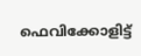ഫെവിക്കോളിട്ട്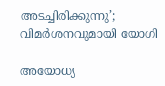അടച്ചിരിക്കുന്നു’; വിമർശനവുമായി യോഗി

അയോധ്യ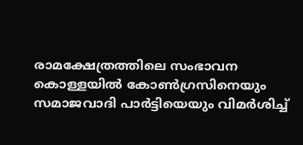രാമക്ഷേത്രത്തിലെ സംഭാവന കൊള്ളയിൽ കോൺഗ്രസിനെയും സമാജവാദി പാർട്ടിയെയും വിമർശിച്ച്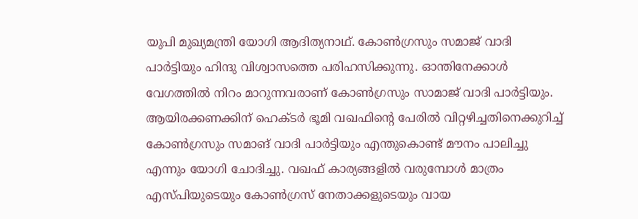യുപി മുഖ്യമന്ത്രി യോഗി ആദിത്യനാഥ്. കോൺഗ്രസും സമാജ് വാദി പാർട്ടിയും ഹിന്ദു വിശ്വാസത്തെ പരിഹസിക്കുന്നു. ഓന്തിനേക്കാൾ വേഗത്തിൽ നിറം മാറുന്നവരാണ് കോൺഗ്രസും സാമാജ് വാദി പാർട്ടിയും. ആയിരക്കണക്കിന് ഹെക്ടർ ഭൂമി വഖഫിന്റെ പേരിൽ വിറ്റഴിച്ചതിനെക്കുറിച്ച് കോൺഗ്രസും സമാങ് വാദി പാർട്ടിയും എന്തുകൊണ്ട് മൗനം പാലിച്ചു എന്നും യോഗി ചോദിച്ചു. വഖഫ് കാര്യങ്ങളില്‍ വരുമ്പോള്‍ മാത്രം എസ്പിയുടെയും കോണ്‍ഗ്രസ് നേതാക്കളുടെയും വായ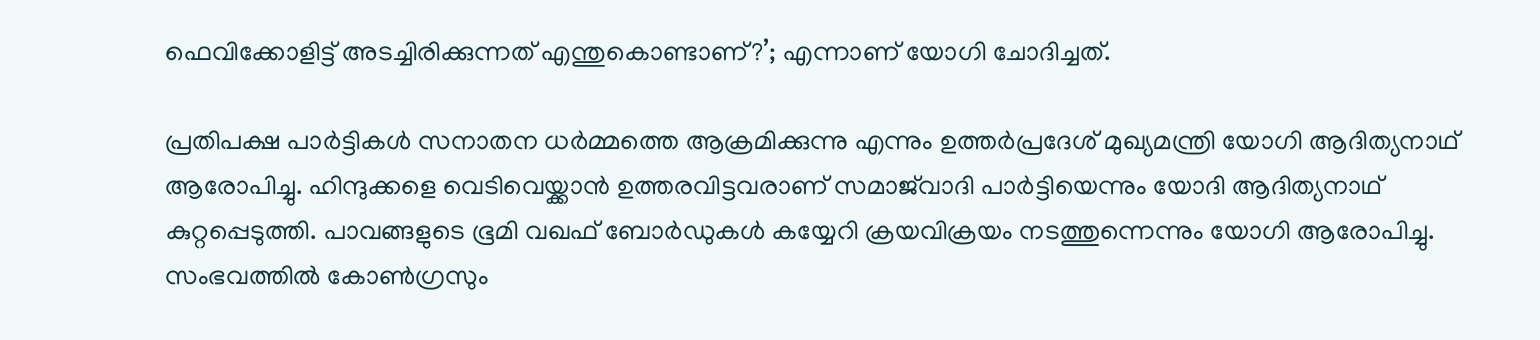ഫെവിക്കോളിട്ട് അടച്ചിരിക്കുന്നത് എന്തുകൊണ്ടാണ്?’; എന്നാണ് യോഗി ചോദിച്ചത്.

പ്രതിപക്ഷ പാര്‍ട്ടികള്‍ സനാതന ധര്‍മ്മത്തെ ആക്രമിക്കുന്നു എന്നും ഉത്തർപ്രദേശ് മുഖ്യമന്ത്രി യോഗി ആദിത്യനാഥ് ആരോപിച്ചു. ഹിന്ദുക്കളെ വെടിവെയ്ക്കാന്‍ ഉത്തരവിട്ടവരാണ് സമാജ്‌വാദി പാര്‍ട്ടിയെന്നും യോദി ആദിത്യനാഥ് കുറ്റപ്പെടുത്തി. പാവങ്ങളുടെ ഭൂമി വഖഫ് ബോര്‍ഡുകള്‍ കയ്യേറി ക്രയവിക്രയം നടത്തുന്നെന്നും യോഗി ആരോപിച്ചു. സംഭവത്തില്‍ കോണ്‍ഗ്രസും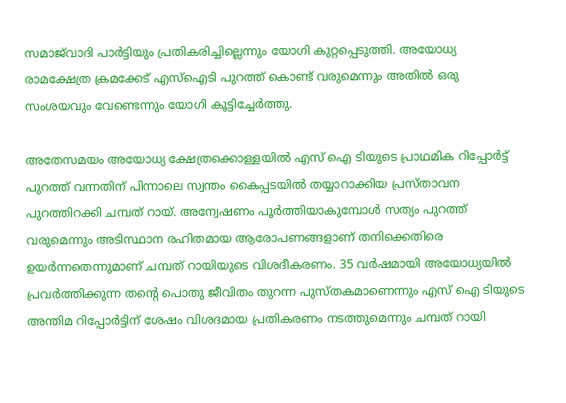സമാജ്‌വാദി പാര്‍ട്ടിയും പ്രതികരിച്ചില്ലെന്നും യോഗി കുറ്റപ്പെടുത്തി. അയോധ്യ രാമക്ഷേത്ര ക്രമക്കേട് എസ്‌ഐടി പുറത്ത് കൊണ്ട് വരുമെന്നും അതില്‍ ഒരു സംശയവും വേണ്ടെന്നും യോഗി കൂട്ടിച്ചേര്‍ത്തു.

അതേസമയം അയോധ്യ ക്ഷേത്രക്കൊള്ളയില്‍ എസ് ഐ ടിയുടെ പ്രാഥമിക റിപ്പോര്‍ട്ട് പുറത്ത് വന്നതിന് പിന്നാലെ സ്വന്തം കൈപ്പടയില്‍ തയ്യാറാക്കിയ പ്രസ്താവന പുറത്തിറക്കി ചമ്പത് റായ്. അന്വേഷണം പൂര്‍ത്തിയാകുമ്പോള്‍ സത്യം പുറത്ത് വരുമെന്നും അടിസ്ഥാന രഹിതമായ ആരോപണങ്ങളാണ് തനിക്കെതിരെ ഉയര്‍ന്നതെന്നുമാണ് ചമ്പത് റായിയുടെ വിശദീകരണം. 35 വര്‍ഷമായി അയോധ്യയില്‍ പ്രവര്‍ത്തിക്കുന്ന തന്‍റെ പൊതു ജീവിതം തുറന്ന പുസ്തകമാണെന്നും എസ് ഐ ടിയുടെ അന്തിമ റിപ്പോര്‍ട്ടിന് ശേഷം വിശദമായ പ്രതികരണം നടത്തുമെന്നും ചമ്പത് റായി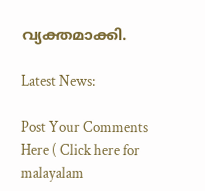വ്യക്തമാക്കി.

Latest News:

Post Your Comments Here ( Click here for malayalam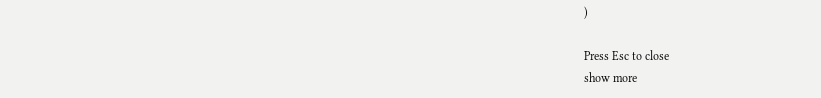)

Press Esc to close
show more